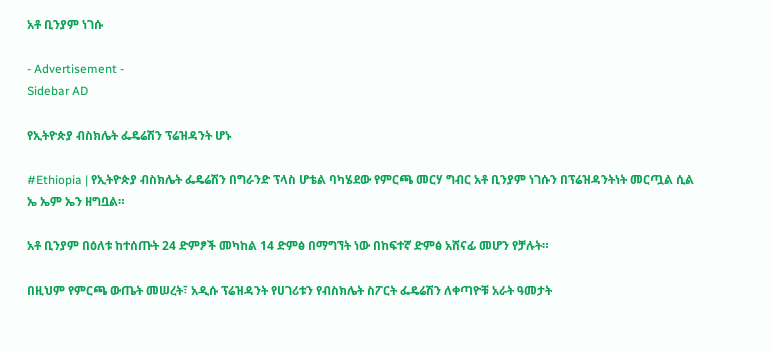አቶ ቢንያም ነገሱ

- Advertisement -
Sidebar AD

የኢትዮጵያ ብስክሌት ፌዴሬሽን ፕሬዝዳንት ሆኑ

#Ethiopia | የኢትዮጵያ ብስክሌት ፌዴሬሽን በግራንድ ፕላስ ሆቴል ባካሄደው የምርጫ መርሃ ግብር አቶ ቢንያም ነገሱን በፕሬዝዳንትነት መርጧል ሲል ኤ ኤም ኤን ዘግቧል።

አቶ ቢንያም በዕለቱ ከተሰጡት 24 ድምፆች መካከል 14 ድምፅ በማግኘት ነው በከፍተኛ ድምፅ አሸናፊ መሆን የቻሉት።

በዚህም የምርጫ ውጤት መሠረት፣ አዲሱ ፕሬዝዳንት የሀገሪቱን የብስክሌት ስፖርት ፌዴሬሽን ለቀጣዮቹ አራት ዓመታት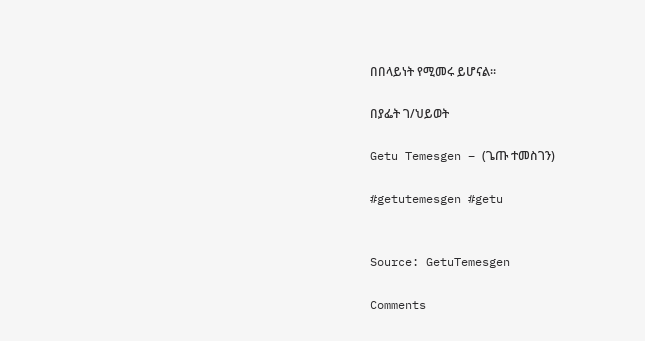በበላይነት የሚመሩ ይሆናል።

በያፌት ገ/ህይወት

Getu Temesgen – (ጌጡ ተመስገን)

#getutemesgen #getu


Source: GetuTemesgen

Comments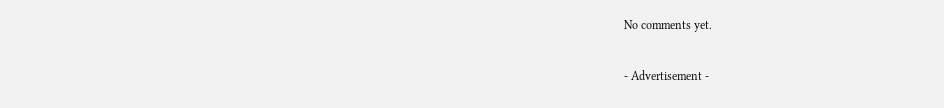No comments yet.

- Advertisement -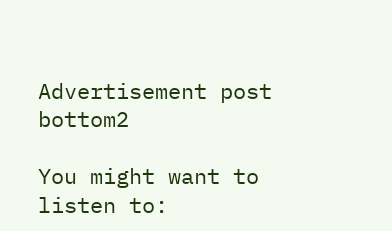Advertisement post bottom2

You might want to listen to: